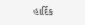હાર્દિક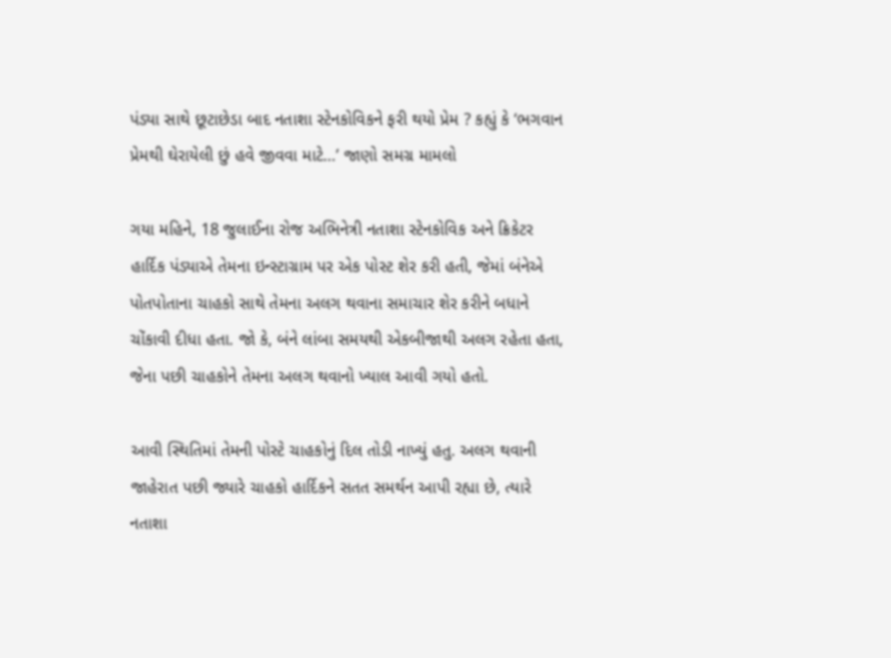પંડ્યા સાથે છૂટાછેડા બાદ નતાશા સ્ટેનકોવિકને ફરી થયો પ્રેમ ? કહ્યું કે ‘ભગવાન પ્રેમથી ઘેરાયેલી છું હવે જીવવા માટે…’ જાણો સમગ્ર મામલો

ગયા મહિને, 18 જુલાઈના રોજ અભિનેત્રી નતાશા સ્ટેનકોવિક અને ક્રિકેટર હાર્દિક પંડ્યાએ તેમના ઇન્સ્ટાગ્રામ પર એક પોસ્ટ શેર કરી હતી, જેમાં બંનેએ પોતપોતાના ચાહકો સાથે તેમના અલગ થવાના સમાચાર શેર કરીને બધાને ચોંકાવી દીધા હતા. જો કે, બંને લાંબા સમયથી એકબીજાથી અલગ રહેતા હતા, જેના પછી ચાહકોને તેમના અલગ થવાનો ખ્યાલ આવી ગયો હતો.

આવી સ્થિતિમાં તેમની પોસ્ટે ચાહકોનું દિલ તોડી નાખ્યું હતુ. અલગ થવાની જાહેરાત પછી જ્યારે ચાહકો હાર્દિકને સતત સમર્થન આપી રહ્યા છે, ત્યારે નતાશા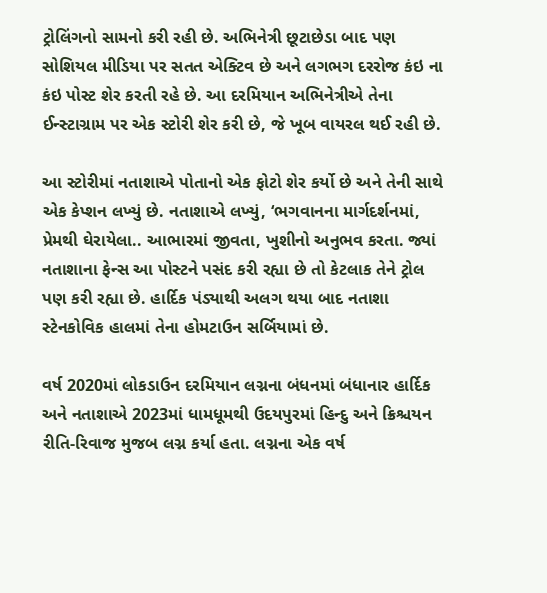ટ્રોલિંગનો સામનો કરી રહી છે. અભિનેત્રી છૂટાછેડા બાદ પણ સોશિયલ મીડિયા પર સતત એક્ટિવ છે અને લગભગ દરરોજ કંઇ ના કંઇ પોસ્ટ શેર કરતી રહે છે. આ દરમિયાન અભિનેત્રીએ તેના ઈન્સ્ટાગ્રામ પર એક સ્ટોરી શેર કરી છે, જે ખૂબ વાયરલ થઈ રહી છે.

આ સ્ટોરીમાં નતાશાએ પોતાનો એક ફોટો શેર કર્યો છે અને તેની સાથે એક કેપ્શન લખ્યું છે. નતાશાએ લખ્યું, ‘ભગવાનના માર્ગદર્શનમાં, પ્રેમથી ઘેરાયેલા.. આભારમાં જીવતા, ખુશીનો અનુભવ કરતા. જ્યાં નતાશાના ફેન્સ આ પોસ્ટને પસંદ કરી રહ્યા છે તો કેટલાક તેને ટ્રોલ પણ કરી રહ્યા છે. હાર્દિક પંડ્યાથી અલગ થયા બાદ નતાશા સ્ટેનકોવિક હાલમાં તેના હોમટાઉન સર્બિયામાં છે.

વર્ષ 2020માં લોકડાઉન દરમિયાન લગ્નના બંધનમાં બંધાનાર હાર્દિક અને નતાશાએ 2023માં ધામધૂમથી ઉદયપુરમાં હિન્દુ અને ક્રિશ્ચયન રીતિ-રિવાજ મુજબ લગ્ન કર્યા હતા. લગ્નના એક વર્ષ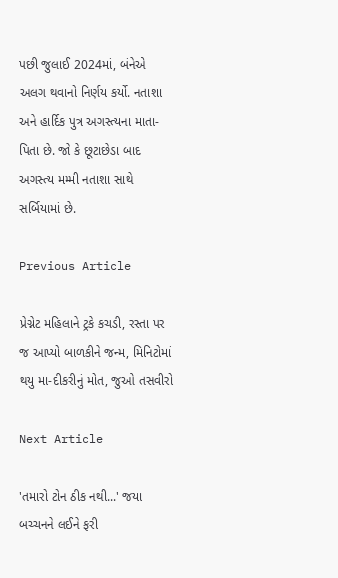પછી જુલાઈ 2024માં, બંનેએ અલગ થવાનો નિર્ણય કર્યો. નતાશા અને હાર્દિક પુત્ર અગસ્ત્યના માતા-પિતા છે. જો કે છૂટાછેડા બાદ અગસ્ત્ય મમ્મી નતાશા સાથે સર્બિયામાં છે.

Previous Article

પ્રેગ્નેટ મહિલાને ટ્રકે કચડી, રસ્તા પર જ આપ્યો બાળકીને જન્મ, મિનિટોમાં થયુ મા-દીકરીનું મોત, જુઓ તસવીરો

Next Article

'તમારો ટોન ઠીક નથી...' જયા બચ્ચનને લઈને ફરી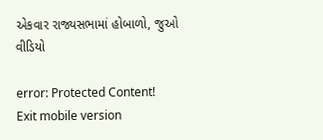એકવાર રાજ્યસભામાં હોબાળો, જુઓ વીડિયો

error: Protected Content!
Exit mobile version